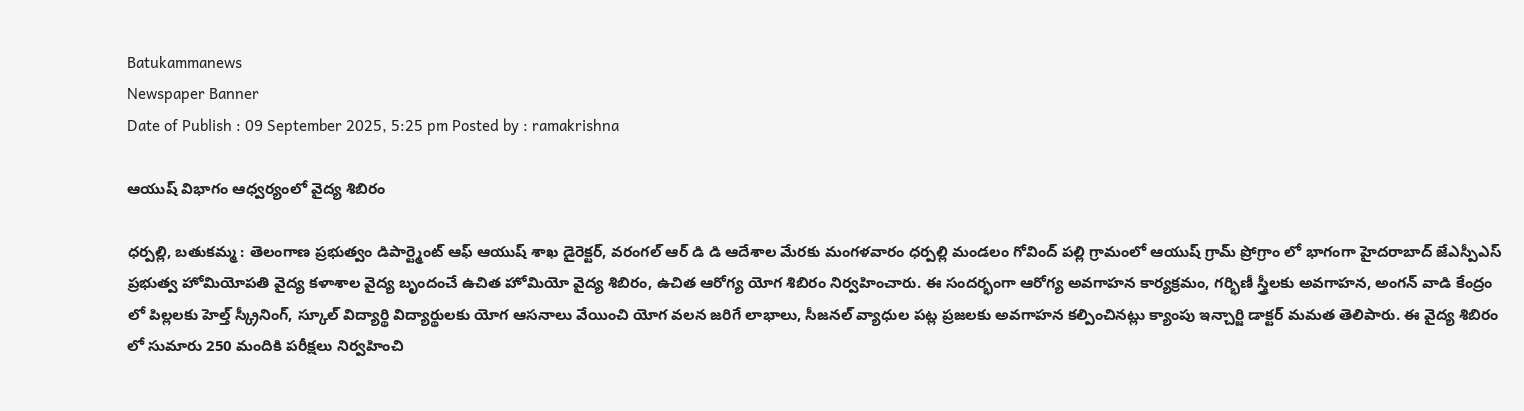Batukammanews
Newspaper Banner
Date of Publish : 09 September 2025, 5:25 pm Posted by : ramakrishna

ఆయుష్ విభాగం ఆధ్వర్యంలో వైద్య శిబిరం

ధర్పల్లి, బతుకమ్మ : తెలంగాణ ప్రభుత్వం డిపార్ట్మెంట్ ఆఫ్ ఆయుష్ శాఖ డైరెక్టర్, వరంగల్ ఆర్ డి డి ఆదేశాల మేరకు మంగళవారం ధర్పల్లి మండలం గోవింద్ పల్లి గ్రామంలో ఆయుష్ గ్రామ్ ప్రోగ్రాం లో భాగంగా హైదరాబాద్ జేఎస్పీఎస్ ప్రభుత్వ హోమియోపతి వైద్య కళాశాల వైద్య బృందంచే ఉచిత హోమియో వైద్య శిబిరం, ఉచిత ఆరోగ్య యోగ శిబిరం నిర్వహించారు. ఈ సందర్భంగా ఆరోగ్య అవగాహన కార్యక్రమం, గర్భిణీ స్త్రీలకు అవగాహన, అంగన్ వాడి కేంద్రం లో పిల్లలకు హెల్త్ స్క్రీనింగ్, స్కూల్ విద్యార్థి విద్యార్థులకు యోగ ఆసనాలు వేయించి యోగ వలన జరిగే లాభాలు, సీజనల్ వ్యాధుల పట్ల ప్రజలకు అవగాహన కల్పించినట్లు క్యాంపు ఇన్చార్జి డాక్టర్ మమత తెలిపారు. ఈ వైద్య శిబిరం లో సుమారు 250 మందికి పరీక్షలు నిర్వహించి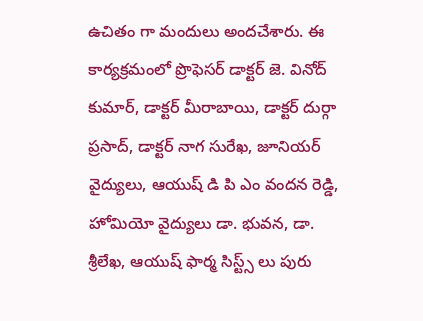ఉచితం గా మందులు అందచేశారు. ఈ కార్యక్రమంలో ప్రొఫెసర్ డాక్టర్ జె. వినోద్ కుమార్, డాక్టర్ మీరాబాయి, డాక్టర్ దుర్గా ప్రసాద్, డాక్టర్ నాగ సురేఖ, జూనియర్ వైద్యులు, ఆయుష్ డి పి ఎం వందన రెడ్డి, హోమియో వైద్యులు డా. భువన, డా. శ్రీలేఖ, ఆయుష్ ఫార్మ సిస్ట్స్ లు పురు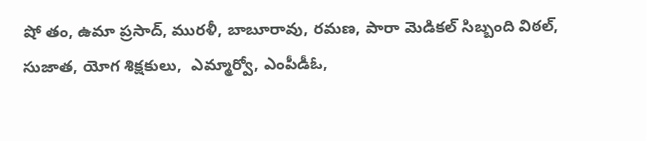షో తం, ఉమా ప్రసాద్, మురళీ, బాబూరావు, రమణ, పారా మెడికల్ సిబ్బంది విఠల్, సుజాత, యోగ శిక్షకులు,  ఎమ్మార్వో, ఎంపీడీఓ,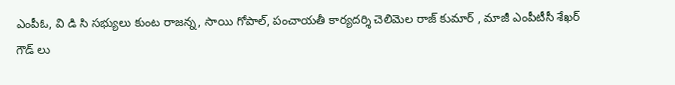ఎంపీఓ, వి డి సి సభ్యులు కుంట రాజన్న, సాయి గోపాల్, పంచాయతీ కార్యదర్శి చెలిమెల రాజ్ కుమార్ , మాజీ ఎంపీటీసీ శేఖర్ గౌడ్ లు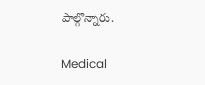పాల్గొన్నారు.

Medical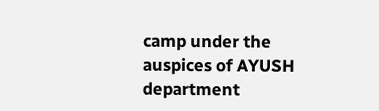camp under the auspices of AYUSH department